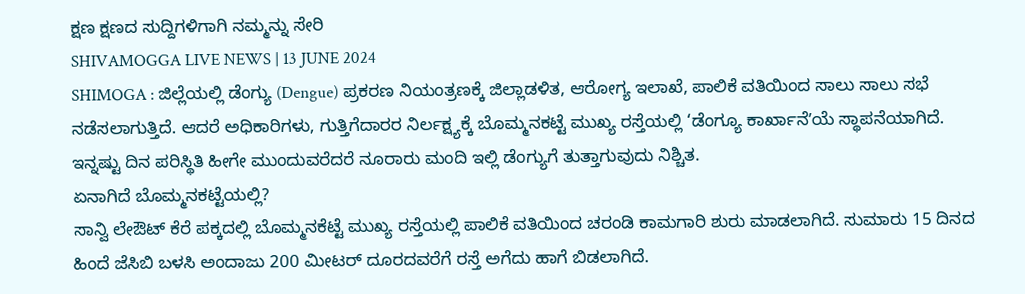ಕ್ಷಣ ಕ್ಷಣದ ಸುದ್ದಿಗಳಿಗಾಗಿ ನಮ್ಮನ್ನು ಸೇರಿ
SHIVAMOGGA LIVE NEWS | 13 JUNE 2024
SHIMOGA : ಜಿಲ್ಲೆಯಲ್ಲಿ ಡೆಂಗ್ಯು (Dengue) ಪ್ರಕರಣ ನಿಯಂತ್ರಣಕ್ಕೆ ಜಿಲ್ಲಾಡಳಿತ, ಆರೋಗ್ಯ ಇಲಾಖೆ, ಪಾಲಿಕೆ ವತಿಯಿಂದ ಸಾಲು ಸಾಲು ಸಭೆ ನಡೆಸಲಾಗುತ್ತಿದೆ. ಆದರೆ ಅಧಿಕಾರಿಗಳು, ಗುತ್ತಿಗೆದಾರರ ನಿರ್ಲಕ್ಷ್ಯಕ್ಕೆ ಬೊಮ್ಮನಕಟ್ಟೆ ಮುಖ್ಯ ರಸ್ತೆಯಲ್ಲಿ ‘ಡೆಂಗ್ಯೂ ಕಾರ್ಖಾನೆʼಯೆ ಸ್ಥಾಪನೆಯಾಗಿದೆ. ಇನ್ನಷ್ಟು ದಿನ ಪರಿಸ್ಥಿತಿ ಹೀಗೇ ಮುಂದುವರೆದರೆ ನೂರಾರು ಮಂದಿ ಇಲ್ಲಿ ಡೆಂಗ್ಯುಗೆ ತುತ್ತಾಗುವುದು ನಿಶ್ಚಿತ.
ಏನಾಗಿದೆ ಬೊಮ್ಮನಕಟ್ಟೆಯಲ್ಲಿ?
ಸಾನ್ವಿ ಲೇಔಟ್ ಕೆರೆ ಪಕ್ಕದಲ್ಲಿ ಬೊಮ್ಮನಕೆಟ್ಟೆ ಮುಖ್ಯ ರಸ್ತೆಯಲ್ಲಿ ಪಾಲಿಕೆ ವತಿಯಿಂದ ಚರಂಡಿ ಕಾಮಗಾರಿ ಶುರು ಮಾಡಲಾಗಿದೆ. ಸುಮಾರು 15 ದಿನದ ಹಿಂದೆ ಜೆಸಿಬಿ ಬಳಸಿ ಅಂದಾಜು 200 ಮೀಟರ್ ದೂರದವರೆಗೆ ರಸ್ತೆ ಅಗೆದು ಹಾಗೆ ಬಿಡಲಾಗಿದೆ.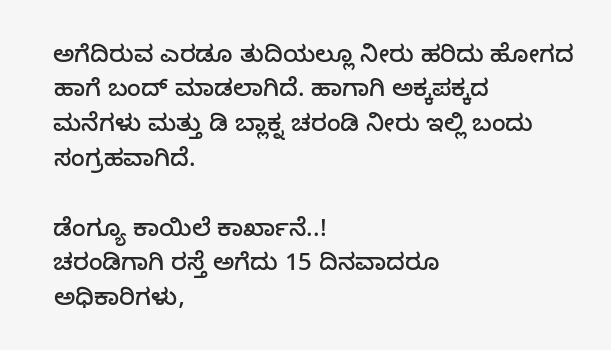ಅಗೆದಿರುವ ಎರಡೂ ತುದಿಯಲ್ಲೂ ನೀರು ಹರಿದು ಹೋಗದ ಹಾಗೆ ಬಂದ್ ಮಾಡಲಾಗಿದೆ. ಹಾಗಾಗಿ ಅಕ್ಕಪಕ್ಕದ ಮನೆಗಳು ಮತ್ತು ಡಿ ಬ್ಲಾಕ್ನ ಚರಂಡಿ ನೀರು ಇಲ್ಲಿ ಬಂದು ಸಂಗ್ರಹವಾಗಿದೆ.

ಡೆಂಗ್ಯೂ ಕಾಯಿಲೆ ಕಾರ್ಖಾನೆ..!
ಚರಂಡಿಗಾಗಿ ರಸ್ತೆ ಅಗೆದು 15 ದಿನವಾದರೂ ಅಧಿಕಾರಿಗಳು,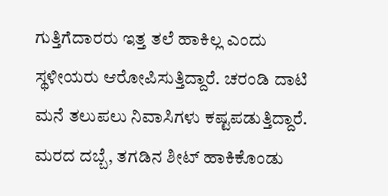ಗುತ್ತಿಗೆದಾರರು ಇತ್ತ ತಲೆ ಹಾಕಿಲ್ಲ ಎಂದು ಸ್ಥಳೀಯರು ಆರೋಪಿಸುತ್ತಿದ್ದಾರೆ. ಚರಂಡಿ ದಾಟಿ ಮನೆ ತಲುಪಲು ನಿವಾಸಿಗಳು ಕಷ್ಟಪಡುತ್ತಿದ್ದಾರೆ. ಮರದ ದಬ್ಬೆ, ತಗಡಿನ ಶೀಟ್ ಹಾಕಿಕೊಂಡು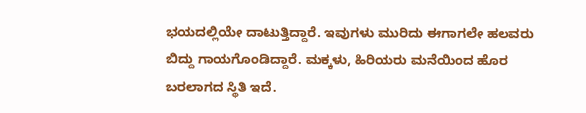ಭಯದಲ್ಲಿಯೇ ದಾಟುತ್ತಿದ್ದಾರೆ. ಇವುಗಳು ಮುರಿದು ಈಗಾಗಲೇ ಹಲವರು ಬಿದ್ದು ಗಾಯಗೊಂಡಿದ್ದಾರೆ. ಮಕ್ಕಳು, ಹಿರಿಯರು ಮನೆಯಿಂದ ಹೊರ ಬರಲಾಗದ ಸ್ಥಿತಿ ಇದೆ.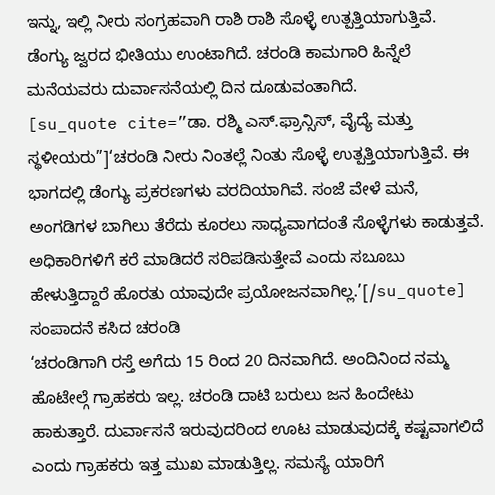ಇನ್ನು, ಇಲ್ಲಿ ನೀರು ಸಂಗ್ರಹವಾಗಿ ರಾಶಿ ರಾಶಿ ಸೊಳ್ಳೆ ಉತ್ಪತ್ತಿಯಾಗುತ್ತಿವೆ. ಡೆಂಗ್ಯು ಜ್ವರದ ಭೀತಿಯು ಉಂಟಾಗಿದೆ. ಚರಂಡಿ ಕಾಮಗಾರಿ ಹಿನ್ನೆಲೆ ಮನೆಯವರು ದುರ್ವಾಸನೆಯಲ್ಲಿ ದಿನ ದೂಡುವಂತಾಗಿದೆ.
[su_quote cite=”ಡಾ. ರಶ್ಮಿ ಎಸ್.ಫ್ರಾನ್ಸಿಸ್, ವೈದ್ಯೆ ಮತ್ತು ಸ್ಥಳೀಯರು”]‘ಚರಂಡಿ ನೀರು ನಿಂತಲ್ಲೆ ನಿಂತು ಸೊಳ್ಳೆ ಉತ್ಪತ್ತಿಯಾಗುತ್ತಿವೆ. ಈ ಭಾಗದಲ್ಲಿ ಡೆಂಗ್ಯು ಪ್ರಕರಣಗಳು ವರದಿಯಾಗಿವೆ. ಸಂಜೆ ವೇಳೆ ಮನೆ, ಅಂಗಡಿಗಳ ಬಾಗಿಲು ತೆರೆದು ಕೂರಲು ಸಾಧ್ಯವಾಗದಂತೆ ಸೊಳ್ಳೆಗಳು ಕಾಡುತ್ತವೆ. ಅಧಿಕಾರಿಗಳಿಗೆ ಕರೆ ಮಾಡಿದರೆ ಸರಿಪಡಿಸುತ್ತೇವೆ ಎಂದು ಸಬೂಬು ಹೇಳುತ್ತಿದ್ದಾರೆ ಹೊರತು ಯಾವುದೇ ಪ್ರಯೋಜನವಾಗಿಲ್ಲ.’[/su_quote]
ಸಂಪಾದನೆ ಕಸಿದ ಚರಂಡಿ
‘ಚರಂಡಿಗಾಗಿ ರಸ್ತೆ ಅಗೆದು 15 ರಿಂದ 20 ದಿನವಾಗಿದೆ. ಅಂದಿನಿಂದ ನಮ್ಮ ಹೊಟೇಲ್ಗೆ ಗ್ರಾಹಕರು ಇಲ್ಲ. ಚರಂಡಿ ದಾಟಿ ಬರುಲು ಜನ ಹಿಂದೇಟು ಹಾಕುತ್ತಾರೆ. ದುರ್ವಾಸನೆ ಇರುವುದರಿಂದ ಊಟ ಮಾಡುವುದಕ್ಕೆ ಕಷ್ಟವಾಗಲಿದೆ ಎಂದು ಗ್ರಾಹಕರು ಇತ್ತ ಮುಖ ಮಾಡುತ್ತಿಲ್ಲ. ಸಮಸ್ಯೆ ಯಾರಿಗೆ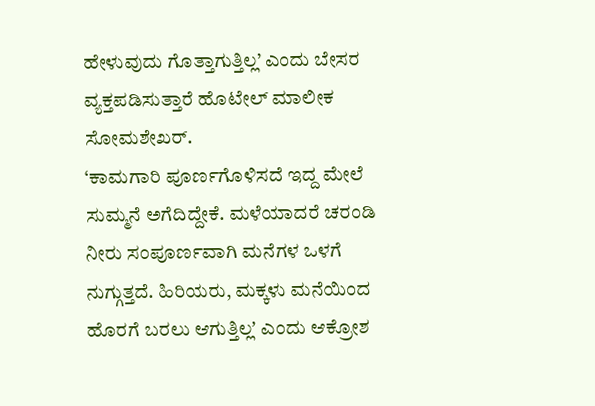ಹೇಳುವುದು ಗೊತ್ತಾಗುತ್ತಿಲ್ಲ’ ಎಂದು ಬೇಸರ ವ್ಯಕ್ತಪಡಿಸುತ್ತಾರೆ ಹೊಟೇಲ್ ಮಾಲೀಕ ಸೋಮಶೇಖರ್.
‘ಕಾಮಗಾರಿ ಪೂರ್ಣಗೊಳಿಸದೆ ಇದ್ದ ಮೇಲೆ ಸುಮ್ಮನೆ ಅಗೆದಿದ್ದೇಕೆ. ಮಳೆಯಾದರೆ ಚರಂಡಿ ನೀರು ಸಂಪೂರ್ಣವಾಗಿ ಮನೆಗಳ ಒಳಗೆ ನುಗ್ಗುತ್ತದೆ. ಹಿರಿಯರು, ಮಕ್ಕಳು ಮನೆಯಿಂದ ಹೊರಗೆ ಬರಲು ಆಗುತ್ತಿಲ್ಲʼ ಎಂದು ಆಕ್ರೋಶ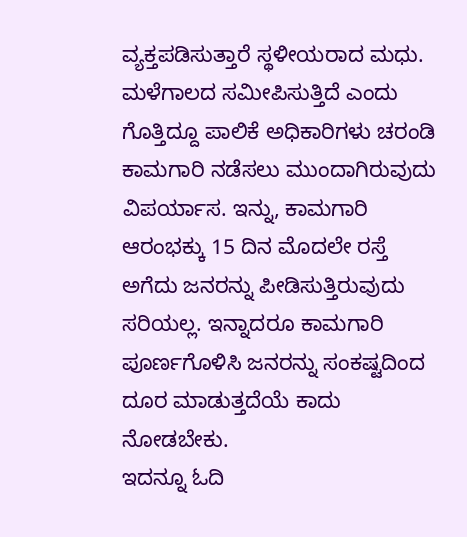ವ್ಯಕ್ತಪಡಿಸುತ್ತಾರೆ ಸ್ಥಳೀಯರಾದ ಮಧು.
ಮಳೆಗಾಲದ ಸಮೀಪಿಸುತ್ತಿದೆ ಎಂದು ಗೊತ್ತಿದ್ದೂ ಪಾಲಿಕೆ ಅಧಿಕಾರಿಗಳು ಚರಂಡಿ ಕಾಮಗಾರಿ ನಡೆಸಲು ಮುಂದಾಗಿರುವುದು ವಿಪರ್ಯಾಸ. ಇನ್ನು, ಕಾಮಗಾರಿ ಆರಂಭಕ್ಕು 15 ದಿನ ಮೊದಲೇ ರಸ್ತೆ ಅಗೆದು ಜನರನ್ನು ಪೀಡಿಸುತ್ತಿರುವುದು ಸರಿಯಲ್ಲ. ಇನ್ನಾದರೂ ಕಾಮಗಾರಿ ಪೂರ್ಣಗೊಳಿಸಿ ಜನರನ್ನು ಸಂಕಷ್ಟದಿಂದ ದೂರ ಮಾಡುತ್ತದೆಯೆ ಕಾದು ನೋಡಬೇಕು.
ಇದನ್ನೂ ಓದಿ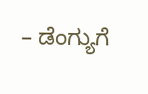– ಡೆಂಗ್ಯುಗೆ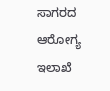ಸಾಗರದ ಆರೋಗ್ಯ ಇಲಾಖೆ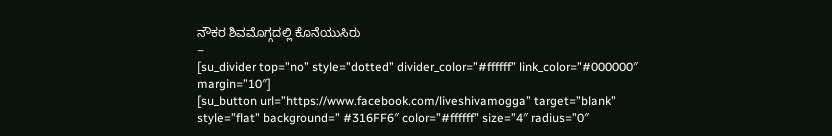ನೌಕರ ಶಿವಮೊಗ್ಗದಲ್ಲಿ ಕೊನೆಯುಸಿರು
–
[su_divider top=”no” style=”dotted” divider_color=”#ffffff” link_color=”#000000″ margin=”10″]
[su_button url=”https://www.facebook.com/liveshivamogga” target=”blank” style=”flat” background=” #316FF6″ color=”#ffffff” size=”4″ radius=”0″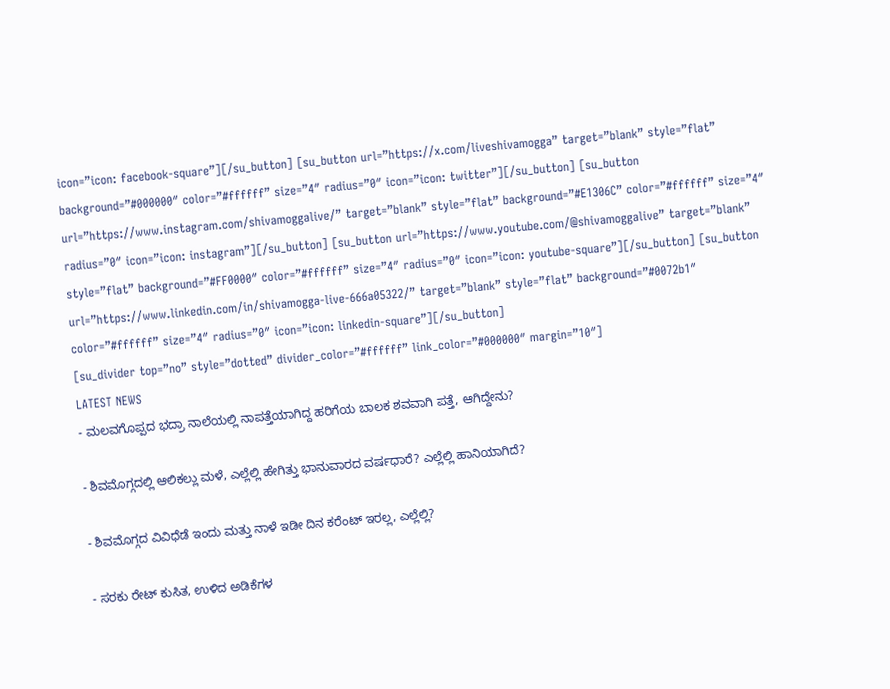icon=”icon: facebook-square”][/su_button] [su_button url=”https://x.com/liveshivamogga” target=”blank” style=”flat” background=”#000000″ color=”#ffffff” size=”4″ radius=”0″ icon=”icon: twitter”][/su_button] [su_button url=”https://www.instagram.com/shivamoggalive/” target=”blank” style=”flat” background=”#E1306C” color=”#ffffff” size=”4″ radius=”0″ icon=”icon: instagram”][/su_button] [su_button url=”https://www.youtube.com/@shivamoggalive” target=”blank” style=”flat” background=”#FF0000″ color=”#ffffff” size=”4″ radius=”0″ icon=”icon: youtube-square”][/su_button] [su_button url=”https://www.linkedin.com/in/shivamogga-live-666a05322/” target=”blank” style=”flat” background=”#0072b1″ color=”#ffffff” size=”4″ radius=”0″ icon=”icon: linkedin-square”][/su_button]
[su_divider top=”no” style=”dotted” divider_color=”#ffffff” link_color=”#000000″ margin=”10″]
LATEST NEWS
- ಮಲವಗೊಪ್ಪದ ಭದ್ರಾ ನಾಲೆಯಲ್ಲಿ ನಾಪತ್ತೆಯಾಗಿದ್ದ ಹರಿಗೆಯ ಬಾಲಕ ಶವವಾಗಿ ಪತ್ತೆ, ಆಗಿದ್ದೇನು?

- ಶಿವಮೊಗ್ಗದಲ್ಲಿ ಆಲಿಕಲ್ಲು ಮಳೆ, ಎಲ್ಲೆಲ್ಲಿ ಹೇಗಿತ್ತು ಭಾನುವಾರದ ವರ್ಷಧಾರೆ? ಎಲ್ಲೆಲ್ಲಿ ಹಾನಿಯಾಗಿದೆ?

- ಶಿವಮೊಗ್ಗದ ವಿವಿಧೆಡೆ ಇಂದು ಮತ್ತು ನಾಳೆ ಇಡೀ ದಿನ ಕರೆಂಟ್ ಇರಲ್ಲ, ಎಲ್ಲೆಲ್ಲಿ?

- ಸರಕು ರೇಟ್ ಕುಸಿತ, ಉಳಿದ ಅಡಿಕೆಗಳ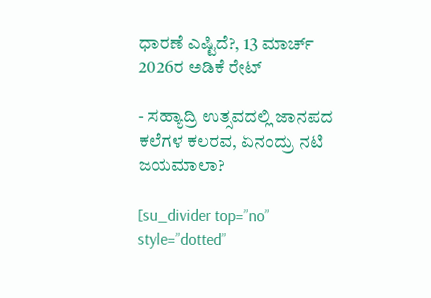ಧಾರಣೆ ಎಷ್ಟಿದೆ?, 13 ಮಾರ್ಚ್ 2026ರ ಅಡಿಕೆ ರೇಟ್

- ಸಹ್ಯಾದ್ರಿ ಉತ್ಸವದಲ್ಲಿ ಜಾನಪದ ಕಲೆಗಳ ಕಲರವ, ಏನಂದ್ರು ನಟಿ ಜಯಮಾಲಾ?

[su_divider top=”no” style=”dotted”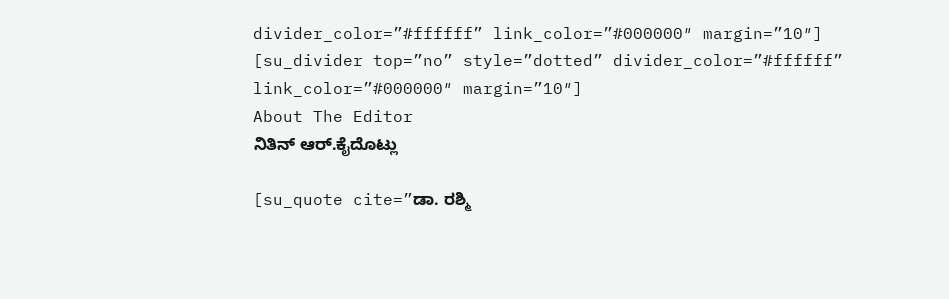divider_color=”#ffffff” link_color=”#000000″ margin=”10″]
[su_divider top=”no” style=”dotted” divider_color=”#ffffff” link_color=”#000000″ margin=”10″]
About The Editor
ನಿತಿನ್ ಆರ್.ಕೈದೊಟ್ಲು

[su_quote cite=”ಡಾ. ರಶ್ಮಿ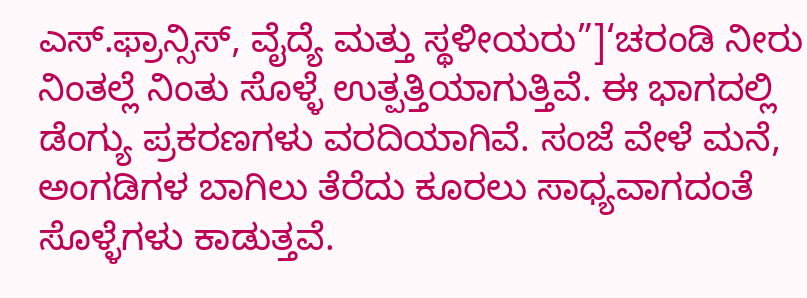ಎಸ್.ಫ್ರಾನ್ಸಿಸ್, ವೈದ್ಯೆ ಮತ್ತು ಸ್ಥಳೀಯರು”]‘ಚರಂಡಿ ನೀರು ನಿಂತಲ್ಲೆ ನಿಂತು ಸೊಳ್ಳೆ ಉತ್ಪತ್ತಿಯಾಗುತ್ತಿವೆ. ಈ ಭಾಗದಲ್ಲಿ ಡೆಂಗ್ಯು ಪ್ರಕರಣಗಳು ವರದಿಯಾಗಿವೆ. ಸಂಜೆ ವೇಳೆ ಮನೆ, ಅಂಗಡಿಗಳ ಬಾಗಿಲು ತೆರೆದು ಕೂರಲು ಸಾಧ್ಯವಾಗದಂತೆ ಸೊಳ್ಳೆಗಳು ಕಾಡುತ್ತವೆ.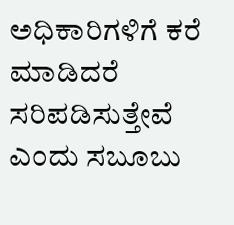ಅಧಿಕಾರಿಗಳಿಗೆ ಕರೆ ಮಾಡಿದರೆ ಸರಿಪಡಿಸುತ್ತೇವೆ ಎಂದು ಸಬೂಬು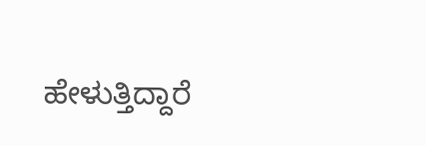ಹೇಳುತ್ತಿದ್ದಾರೆ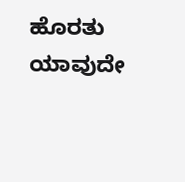ಹೊರತು ಯಾವುದೇ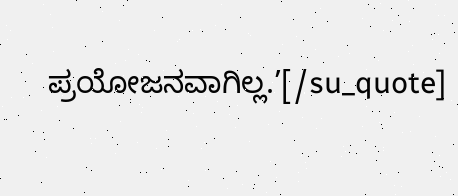ಪ್ರಯೋಜನವಾಗಿಲ್ಲ.’[/su_quote]